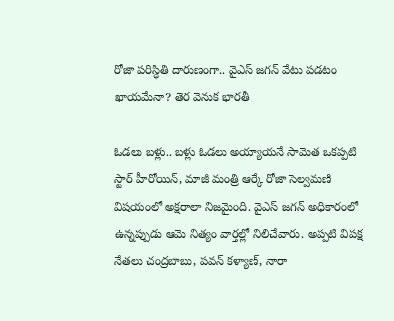రోజా పరిస్ధితి దారుణంగా.. వైఎస్ జగన్ వేటు పడటం ఖాయమేనా? తెర వెనుక భారతీ

ఓడలు బళ్లు.. బళ్లు ఓడలు అయ్యాయనే సామెత ఒకప్పటి స్టార్ హీరోయిన్, మాజీ మంత్రి ఆర్కే రోజా సెల్వమణి విషయంలో అక్షరాలా నిజమైంది. వైఎస్ జగన్ అధికారంలో ఉన్నప్పుడు ఆమె నిత్యం వార్తల్లో నిలిచేవారు. అప్పటి విపక్ష నేతలు చంద్రబాబు, పవన్ కళ్యాణ్, నారా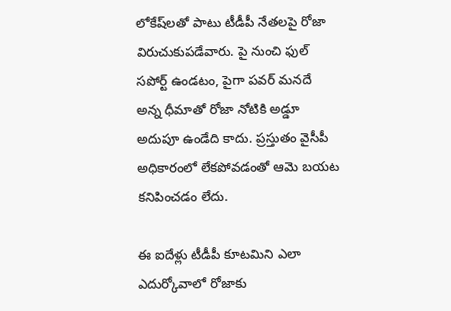లోకేష్‌లతో పాటు టీడీపీ నేతలపై రోజా విరుచుకుపడేవారు. పై నుంచి ఫుల్ సపోర్ట్ ఉండటం, పైగా పవర్ మనదే అన్న ధీమాతో రోజా నోటికి అడ్డూ అదుపూ ఉండేది కాదు. ప్రస్తుతం వైసీపీ అధికారంలో లేకపోవడంతో ఆమె బయట కనిపించడం లేదు.

ఈ ఐదేళ్లు టీడీపీ కూటమిని ఎలా ఎదుర్కోవాలో రోజాకు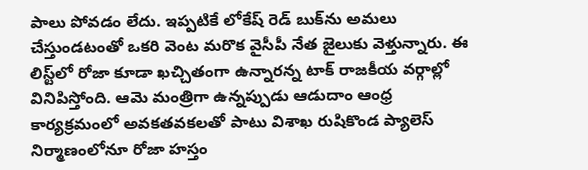పాలు పోవడం లేదు. ఇప్పటికే లోకేష్ రెడ్ బుక్‌ను అమలు చేస్తుండటంతో ఒకరి వెంట మరొక వైసీపీ నేత జైలుకు వెళ్తున్నారు. ఈ లిస్ట్‌లో రోజా కూడా ఖచ్చితంగా ఉన్నారన్న టాక్ రాజకీయ వర్గాల్లో వినిపిస్తోంది. ఆమె మంత్రిగా ఉన్నప్పుడు ఆడుదాం ఆంధ్ర కార్యక్రమంలో అవకతవకలతో పాటు విశాఖ రుషికొండ ప్యాలెస్ నిర్మాణంలోనూ రోజా హస్తం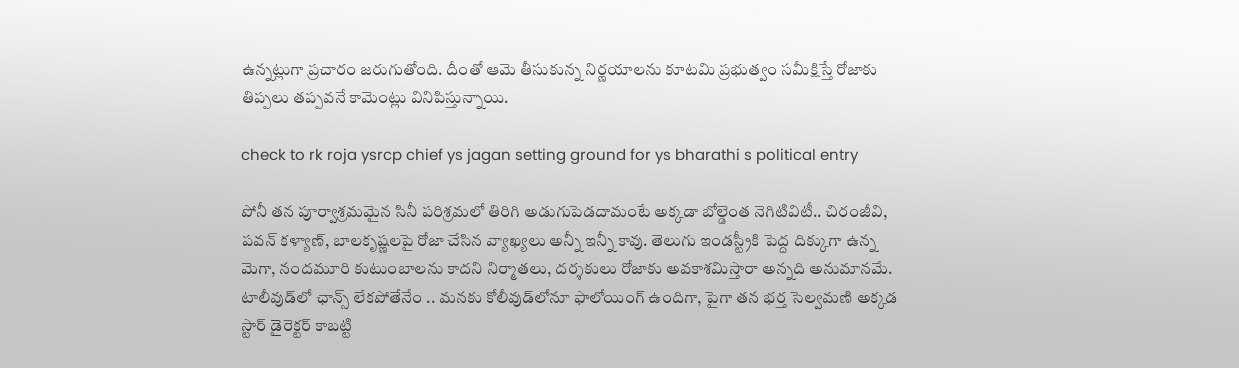ఉన్నట్లుగా ప్రచారం జరుగుతోంది. దీంతో ఆమె తీసుకున్న నిర్ణయాలను కూటమి ప్రభుత్వం సమీక్షిస్తే రోజాకు తిప్పలు తప్పవనే కామెంట్లు వినిపిస్తున్నాయి.

check to rk roja ysrcp chief ys jagan setting ground for ys bharathi s political entry

పోనీ తన పూర్వాశ్రమమైన సినీ పరిశ్రమలో తిరిగి అడుగుపెడదామంటే అక్కడా బోల్డెంత నెగిటివిటీ.. చిరంజీవి, పవన్ కళ్యాణ్, బాలకృష్ణలపై రోజా చేసిన వ్యాఖ్యలు అన్నీ ఇన్నీ కావు. తెలుగు ఇండస్ట్రీకి పెద్ద దిక్కుగా ఉన్న మెగా, నందమూరి కుటుంబాలను కాదని నిర్మాతలు, దర్శకులు రోజాకు అవకాశమిస్తారా అన్నది అనుమానమే. టాలీవుడ్‌లో ఛాన్స్ లేకపోతేనేం .. మనకు కోలీవుడ్‌లోనూ ఫాలోయింగ్ ఉందిగా, పైగా తన భర్త సెల్వమణి అక్కడ స్టార్ డైరెక్టర్‌ కాబట్టి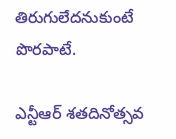తిరుగులేదనుకుంటే పొరపాటే.

ఎన్టీఆర్ శతదినోత్సవ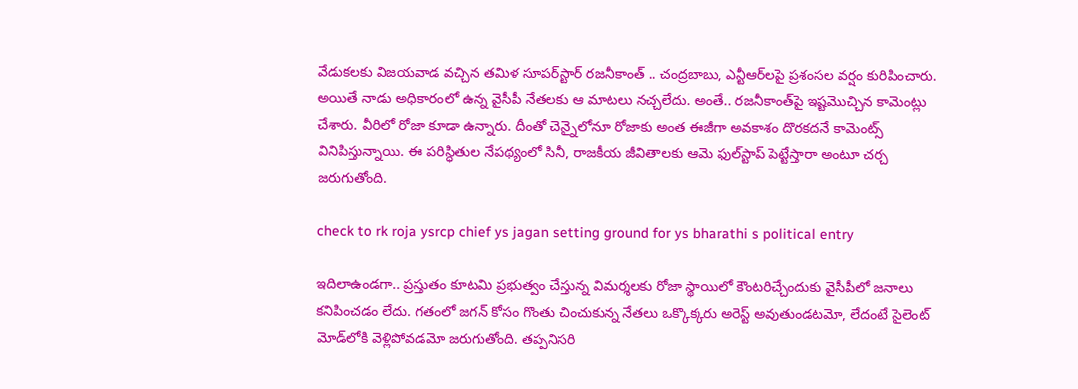వేడుకలకు విజయవాడ వచ్చిన తమిళ సూపర్‌స్టార్ రజనీకాంత్‌ .. చంద్రబాబు, ఎన్టీఆర్‌లపై ప్రశంసల వర్షం కురిపించారు. అయితే నాడు అధికారంలో ఉన్న వైసీపీ నేతలకు ఆ మాటలు నచ్చలేదు. అంతే.. రజనీకాంత్‌పై ఇష్టమొచ్చిన కామెంట్లు చేశారు. వీరిలో రోజా కూడా ఉన్నారు. దీంతో చెన్నైలోనూ రోజాకు అంత ఈజీగా అవకాశం దొరకదనే కామెంట్స్ వినిపిస్తున్నాయి. ఈ పరిస్ధితుల నేపథ్యంలో సినీ, రాజకీయ జీవితాలకు ఆమె ఫుల్‌స్టాప్ పెట్టేస్తారా అంటూ చర్చ జరుగుతోంది.

check to rk roja ysrcp chief ys jagan setting ground for ys bharathi s political entry

ఇదిలాఉండగా.. ప్రస్తుతం కూటమి ప్రభుత్వం చేస్తున్న విమర్శలకు రోజా స్థాయిలో కౌంటరిచ్చేందుకు వైసీపీలో జనాలు కనిపించడం లేదు. గతంలో జగన్ కోసం గొంతు చించుకున్న నేతలు ఒక్కొక్కరు అరెస్ట్ అవుతుండటమో, లేదంటే సైలెంట్ మోడ్‌లోకి వెళ్లిపోవడమో జరుగుతోంది. తప్పనిసరి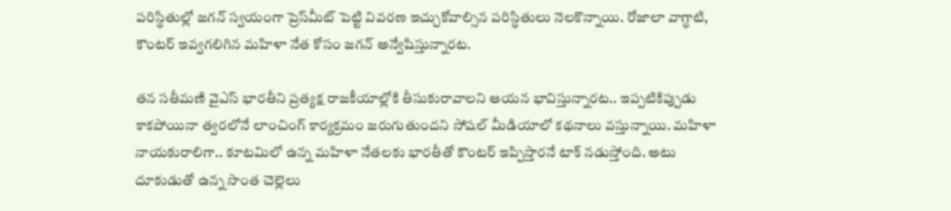పరిస్ధితుల్లో జగన్ స్వయంగా ప్రెస్‌మీట్ పెట్టి వివరణ ఇచ్చుకోవాల్సిన పరిస్ధితులు నెలకొన్నాయి. రోజాలా వాగ్ధాటి, కౌంటర్ ఇవ్వగలిగిన మహిళా నేత కోసం జగన్ అన్వేషిస్తున్నారట.

తన సతీమణి వైఎస్ భారతీని ప్రత్యక్ష రాజకీయాల్లోకి తీసుకురావాలని ఆయన భావిస్తున్నారట.. ఇప్పటికిప్పుడు కాకపోయినా త్వరలోనే లాంచింగ్ కార్యక్రమం జరుగుతుందని సోషల్ మీడియాలో కథనాలు వస్తున్నాయి. మహిళా నాయకురాలిగా.. కూటమిలో ఉన్న మహిళా నేతలకు భారతీతో కౌంటర్ ఇప్పిస్తారనే టాక్ నడుస్తోంది. అటు దూకుడుతో ఉన్న సొంత చెల్లెలు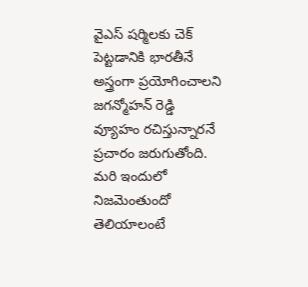వైఎస్ షర్మిలకు చెక్ పెట్టడానికి భారతీనే అస్త్రంగా ప్రయోగించాలని జగన్మోహన్ రెడ్డి వ్యూహం రచిస్తున్నారనే ప్రచారం జరుగుతోంది. మరి ఇందులో నిజమెంతుందో తెలియాలంటే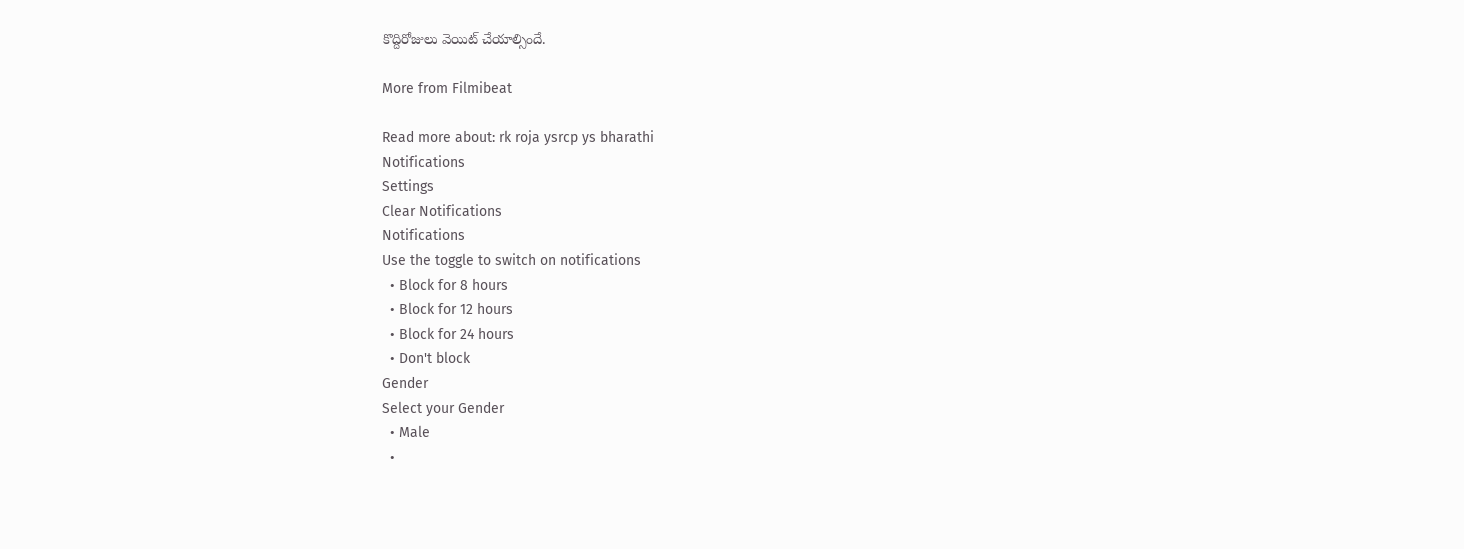కొద్దిరోజులు వెయిట్ చేయాల్సిందే.

More from Filmibeat

Read more about: rk roja ysrcp ys bharathi
Notifications
Settings
Clear Notifications
Notifications
Use the toggle to switch on notifications
  • Block for 8 hours
  • Block for 12 hours
  • Block for 24 hours
  • Don't block
Gender
Select your Gender
  • Male
  •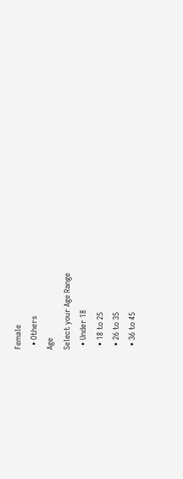Female
  • Others
Age
Select your Age Range
  • Under 18
  • 18 to 25
  • 26 to 35
  • 36 to 45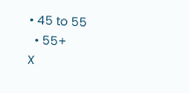• 45 to 55
  • 55+
X